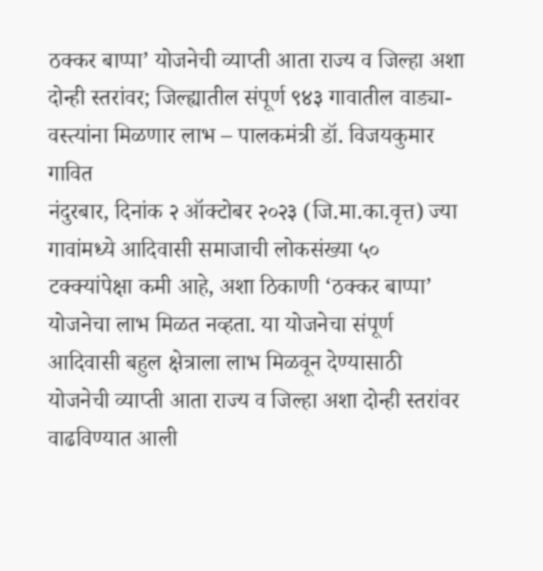ठक्कर बाप्पा’ योजनेची व्याप्ती आता राज्य व जिल्हा अशा दोन्ही स्तरांवर; जिल्ह्यातील संपूर्ण ९४३ गावातील वाड्या-वस्त्यांना मिळणार लाभ – पालकमंत्री डॉ. विजयकुमार गावित
नंदुरबार, दिनांक २ ऑक्टोबर २०२३ (जि.मा.का.वृत्त) ज्या गावांमध्ये आदिवासी समाजाची लोकसंख्या ५० टक्क्यांपेक्षा कमी आहे, अशा ठिकाणी ‘ठक्कर बाप्पा’ योजनेचा लाभ मिळत नव्हता. या योजनेचा संपूर्ण आदिवासी बहुल क्षेत्राला लाभ मिळवून देण्यासाठी योजनेची व्याप्ती आता राज्य व जिल्हा अशा दोन्ही स्तरांवर वाढविण्यात आली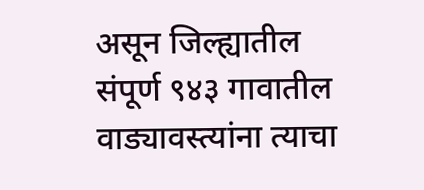असून जिल्ह्यातील संपूर्ण ९४३ गावातील वाड्यावस्त्यांना त्याचा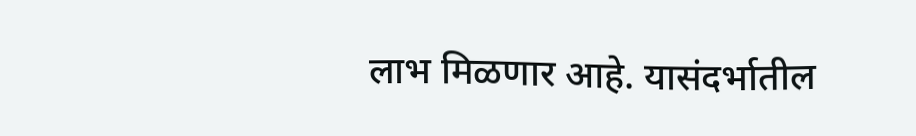लाभ मिळणार आहे. यासंदर्भातील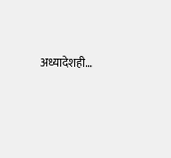अध्यादेशही…